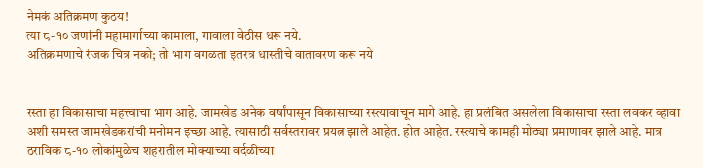नेमकं अतिक्रमण कुठय!
त्या ८-१० जणांनी महामार्गाच्या कामाला, गावाला वेठीस धरू नये.
अतिक्रमणाचे रंजक चित्र नको; तो भाग वगळता इतरत्र धास्तीचे वातावरण करू नये


रस्ता हा विकासाचा महत्त्वाचा भाग आहे. जामखेड अनेक वर्षांपासून विकासाच्या रस्त्यावाचून मागे आहे. हा प्रलंबित असलेला विकासाचा रस्ता लवकर व्हावा अशी समस्त जामखेडकरांची मनोमन इच्छा आहे. त्यासाठी सर्वस्तरावर प्रयत्न झाले आहेत. होत आहेत. रस्त्याचे कामही मोठ्या प्रमाणावर झाले आहे. मात्र ठराविक ८-१० लोकांमुळेच शहरातील मोक्याच्या वर्दळीच्या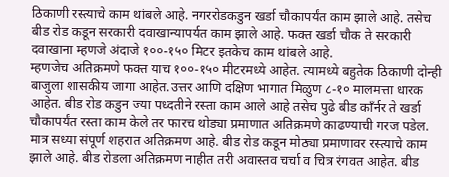ठिकाणी रस्त्याचे काम थांबले आहे. नगररोडकडुन खर्डा चौकापर्यंत काम झाले आहे. तसेच बीड रोड कडून सरकारी दवाखान्यापर्यत काम झाले आहे. फक्त खर्डा चौक ते सरकारी दवाखाना म्हणजे अंदाजे १००-१५० मिटर इतकेच काम थांबले आहे.
म्हणजेच अतिक्रमणे फक्त याच १००-१५० मीटरमध्ये आहेत. त्यामध्ये बहुतेक ठिकाणी दोन्ही बाजुला शासकीय जागा आहेत.उत्तर आणि दक्षिण भागात मिळुण ८-१० मालमत्ता धारक आहेत. बीड रोड कडुन ज्या पध्दतीने रस्ता काम आले आहे तसेच पुढे बीड काँर्नर ते खर्डा चौकापर्यंत रस्ता काम केले तर फारच थोड्या प्रमाणात अतिक्रमणे काढण्याची गरज पडेल. मात्र सध्या संपूर्ण शहरात अतिक्रमण आहे. बीड रोड कडून मोठ्या प्रमाणावर रस्त्याचे काम झाले आहे. बीड रोडला अतिक्रमण नाहीत तरी अवास्तव चर्चा व चित्र रंगवत आहेत. बीड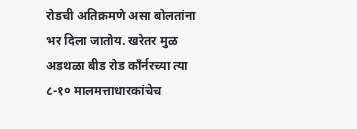रोडची अतिक्रमणे असा बोलतांना भर दिला जातोय. खरेतर मुळ अडथळा बीड रोड काँर्नरच्या त्या ८-१० मालमत्ताधारकांचेच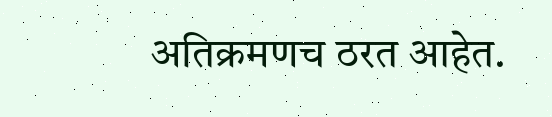अतिक्रमणच ठरत आहेत.